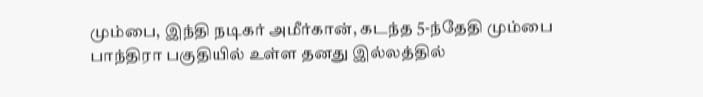மும்பை, இந்தி நடிகர் அமீர்கான், கடந்த 5-ந்தேதி மும்பை பாந்திரா பகுதியில் உள்ள தனது இல்லத்தில்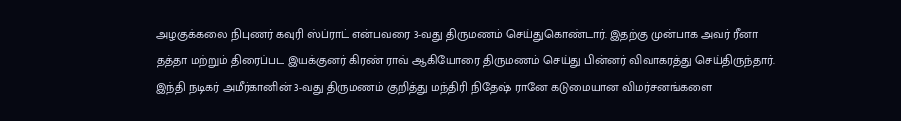அழகுக்கலை நிபுணர் கவுரி ஸ்ப்ராட் என்பவரை 3-வது திருமணம் செய்துகொண்டார். இதற்கு முன்பாக அவர் ரீனா தத்தா மற்றும் திரைப்பட இயக்குனர் கிரண் ராவ் ஆகியோரை திருமணம் செய்து பின்னர் விவாகரத்து செய்திருந்தார். இந்தி நடிகர் அமீர்கானின் 3-வது திருமணம் குறித்து மந்திரி நிதேஷ் ரானே கடுமையான விமர்சனங்களை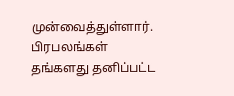முன்வைத்துள்ளார். பிரபலங்கள் தங்களது தனிப்பட்ட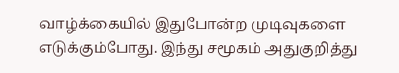வாழ்க்கையில் இதுபோன்ற முடிவுகளை எடுக்கும்போது. இந்து சமூகம் அதுகுறித்து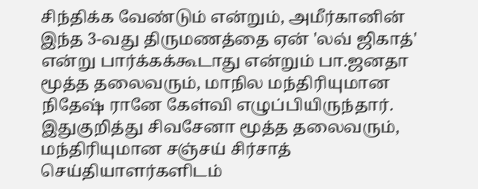சிந்திக்க வேண்டும் என்றும், அமீர்கானின் இந்த 3-வது திருமணத்தை ஏன் 'லவ் ஜிகாத்' என்று பார்க்கக்கூடாது என்றும் பா.ஜனதா மூத்த தலைவரும், மாநில மந்திரியுமான நிதேஷ் ரானே கேள்வி எழுப்பியிருந்தார். இதுகுறித்து சிவசேனா மூத்த தலைவரும், மந்திரியுமான சஞ்சய் சிர்சாத் செய்தியாளர்களிடம்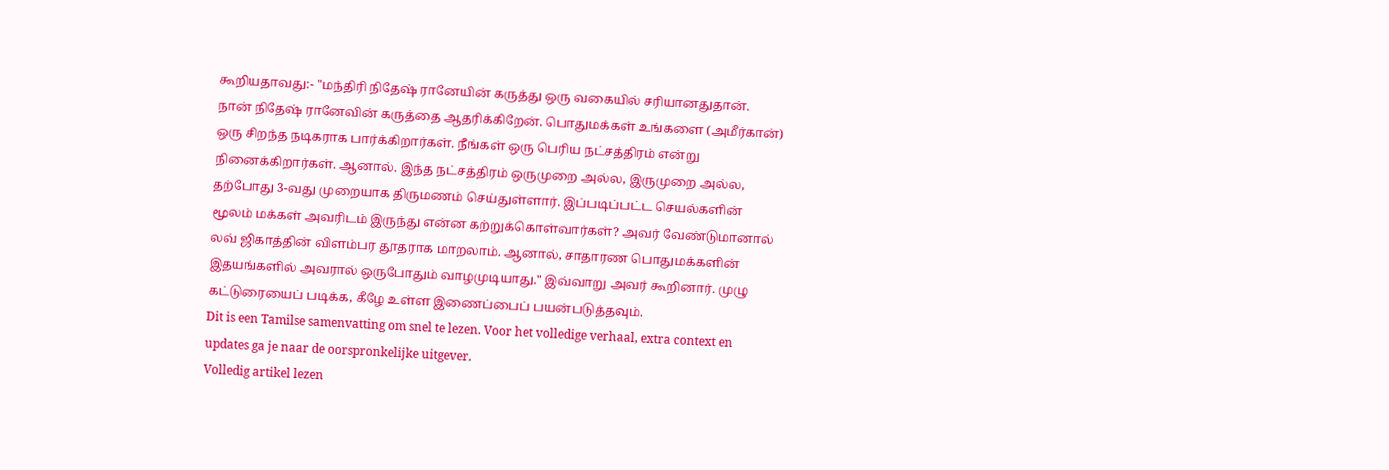கூறியதாவது:- "மந்திரி நிதேஷ் ரானேயின் கருத்து ஒரு வகையில் சரியானதுதான். நான் நிதேஷ் ரானேவின் கருத்தை ஆதரிக்கிறேன். பொதுமக்கள் உங்களை (அமீர்கான்) ஒரு சிறந்த நடிகராக பார்க்கிறார்கள். நீங்கள் ஒரு பெரிய நட்சத்திரம் என்று நினைக்கிறார்கள். ஆனால். இந்த நட்சத்திரம் ஒருமுறை அல்ல, இருமுறை அல்ல, தற்போது 3-வது முறையாக திருமணம் செய்துள்ளார். இப்படிப்பட்ட செயல்களின் மூலம் மக்கள் அவரிடம் இருந்து என்ன கற்றுக்கொள்வார்கள்? அவர் வேண்டுமானால் லவ் ஜிகாத்தின் விளம்பர தூதராக மாறலாம். ஆனால், சாதாரண பொதுமக்களின் இதயங்களில் அவரால் ஒருபோதும் வாழமுடியாது." இவ்வாறு அவர் கூறினார். முழு கட்டுரையைப் படிக்க, கீழே உள்ள இணைப்பைப் பயன்படுத்தவும்.
Dit is een Tamilse samenvatting om snel te lezen. Voor het volledige verhaal, extra context en updates ga je naar de oorspronkelijke uitgever.
Volledig artikel lezen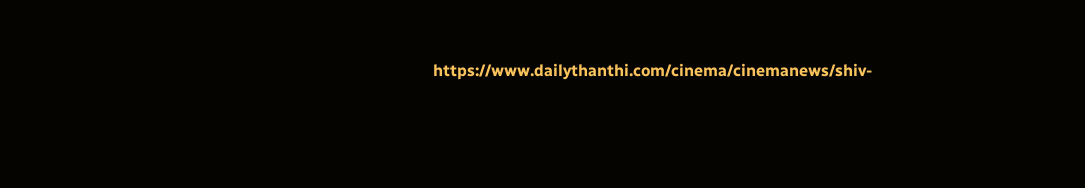https://www.dailythanthi.com/cinema/cinemanews/shiv-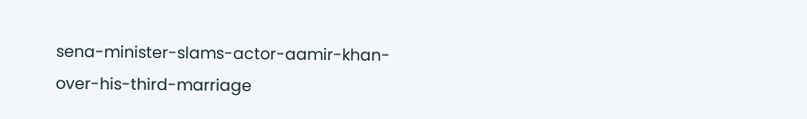sena-minister-slams-actor-aamir-khan-over-his-third-marriage